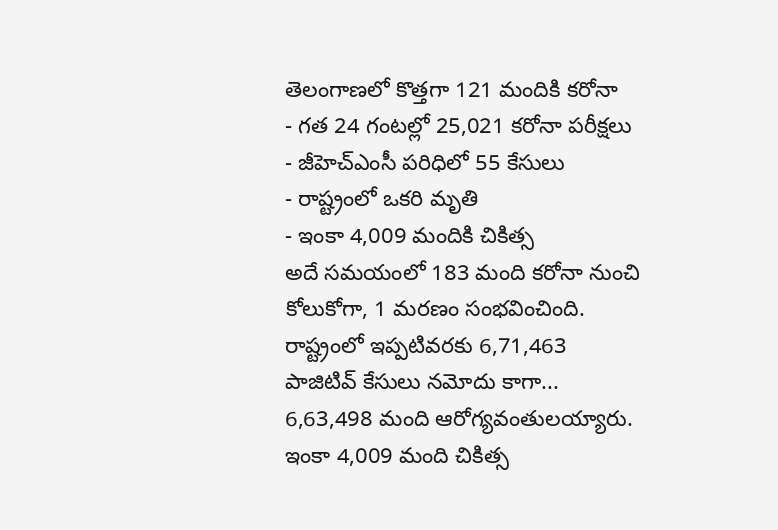తెలంగాణలో కొత్తగా 121 మందికి కరోనా
- గత 24 గంటల్లో 25,021 కరోనా పరీక్షలు
- జీహెచ్ఎంసీ పరిధిలో 55 కేసులు
- రాష్ట్రంలో ఒకరి మృతి
- ఇంకా 4,009 మందికి చికిత్స
అదే సమయంలో 183 మంది కరోనా నుంచి కోలుకోగా, 1 మరణం సంభవించింది. రాష్ట్రంలో ఇప్పటివరకు 6,71,463 పాజిటివ్ కేసులు నమోదు కాగా... 6,63,498 మంది ఆరోగ్యవంతులయ్యారు. ఇంకా 4,009 మంది చికిత్స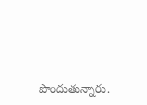పొందుతున్నారు.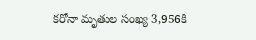కరోనా మృతుల సంఖ్య 3,956కి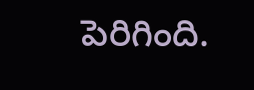పెరిగింది.